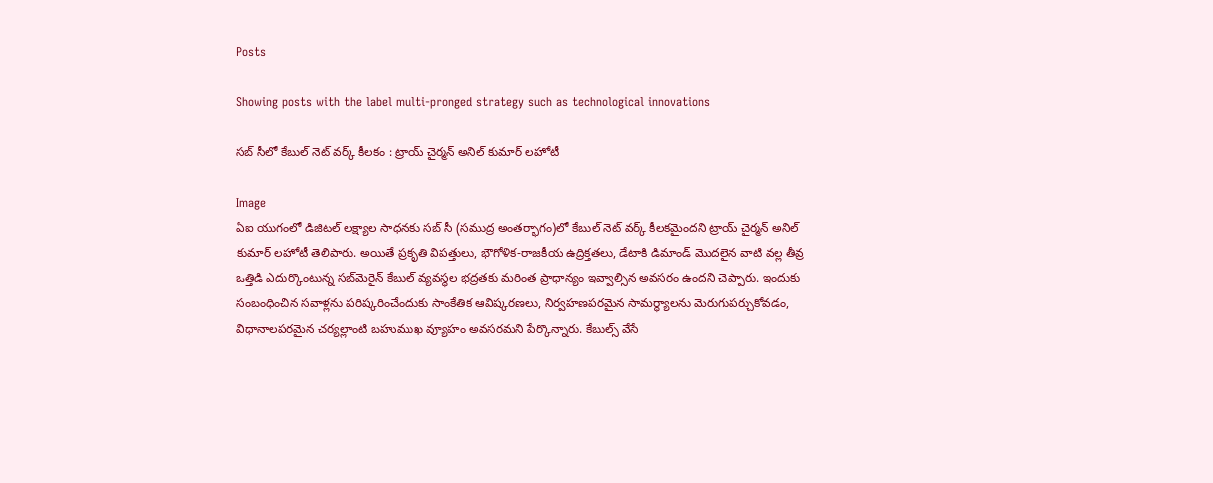Posts

Showing posts with the label multi-pronged strategy such as technological innovations

సబ్ సీలో కేబుల్ నెట్ వర్క్ కీలకం : ట్రాయ్ చైర్మన్ అనిల్ కుమార్ లహోటీ

Image
ఏఐ యుగంలో డిజిటల్ లక్ష్యాల సాధనకు సబ్ సీ (సముద్ర అంతర్భాగం)లో కేబుల్ నెట్ వర్క్ కీలకమైందని ట్రాయ్ చైర్మన్ అనిల్ కుమార్ లహోటీ తెలిపారు. అయితే ప్రకృతి విపత్తులు, భౌగోళిక-రాజకీయ ఉద్రిక్తతలు, డేటాకి డిమాండ్‌ మొదలైన వాటి వల్ల తీవ్ర ఒత్తిడి ఎదుర్కొంటున్న సబ్‌మెరైన్‌ కేబుల్‌ వ్యవస్థల భద్రతకు మరింత ప్రాధాన్యం ఇవ్వాల్సిన అవసరం ఉందని చెప్పారు. ఇందుకు సంబంధించిన సవాళ్లను పరిష్కరించేందుకు సాంకేతిక ఆవిష్కరణలు, నిర్వహణపరమైన సామర్థ్యాలను మెరుగుపర్చుకోవడం, విధానాలపరమైన చర్యల్లాంటి బహుముఖ వ్యూహం అవసరమని పేర్కొన్నారు. కేబుల్స్‌ వేసే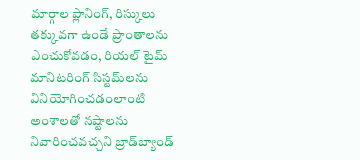మార్గాల ప్లానింగ్, రిస్కులు తక్కువగా ఉండే ప్రాంతాలను ఎంచుకోవడం, రియల్‌ టైమ్‌ మానిటరింగ్‌ సిస్టమ్‌లను వినియోగించడంలాంటి అంశాలతో నష్టాలను నివారించవచ్చని బ్రాడ్‌బ్యాండ్‌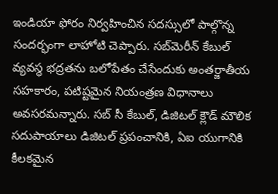ఇండియా ఫోరం నిర్వహించిన సదస్సులో పాల్గొన్న సందర్భంగా లాహోటి చెప్పారు. సబ్‌మెరీన్‌ కేబుల్‌ వ్యవస్థ భద్రతను బలోపేతం చేసేందుకు అంతర్జాతీయ సహకారం, పటిష్టమైన నియంత్రణ విధానాలు అవసరమన్నారు. సబ్‌ సీ కేబుల్, డిజిటల్‌ క్లౌడ్‌ మౌలిక సదుపాయాలు డిజిటల్‌ ప్రపంచానికి, ఏఐ యుగానికి కీలకమైన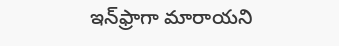ఇన్‌ఫ్రాగా మారాయని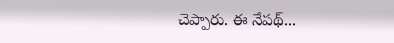చెప్పారు. ఈ నేపథ్...